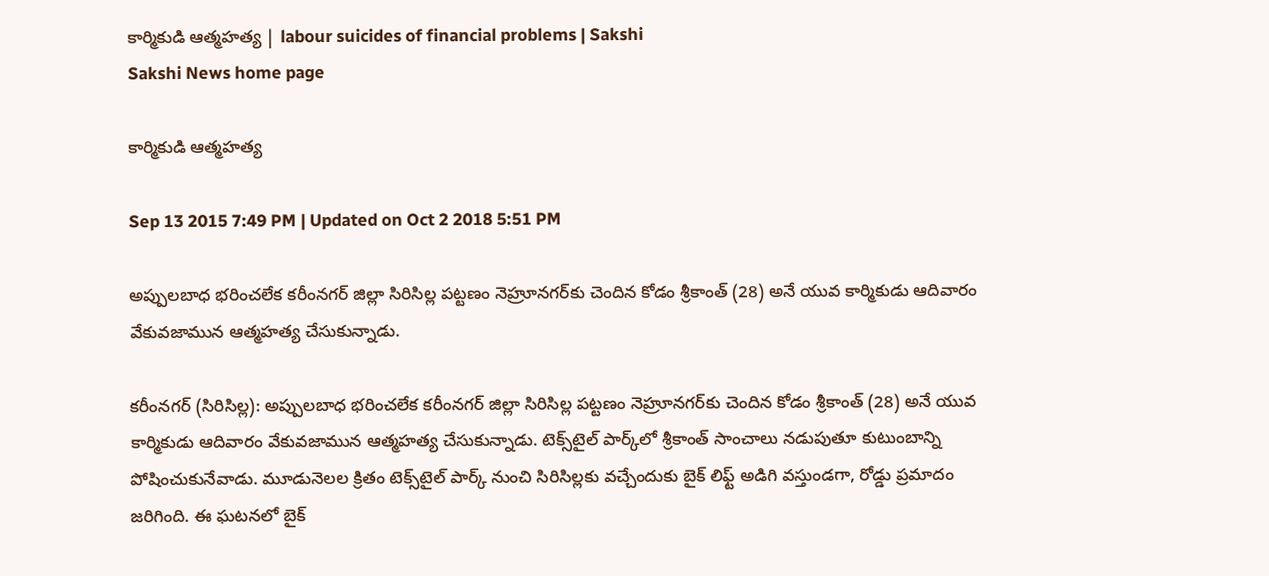కార్మికుడి ఆత్మహత్య | labour suicides of financial problems | Sakshi
Sakshi News home page

కార్మికుడి ఆత్మహత్య

Sep 13 2015 7:49 PM | Updated on Oct 2 2018 5:51 PM

అప్పులబాధ భరించలేక కరీంనగర్ జిల్లా సిరిసిల్ల పట్టణం నెహ్రూనగర్‌కు చెందిన కోడం శ్రీకాంత్ (28) అనే యువ కార్మికుడు ఆదివారం వేకువజామున ఆత్మహత్య చేసుకున్నాడు.

కరీంనగర్ (సిరిసిల్ల): అప్పులబాధ భరించలేక కరీంనగర్ జిల్లా సిరిసిల్ల పట్టణం నెహ్రూనగర్‌కు చెందిన కోడం శ్రీకాంత్ (28) అనే యువ కార్మికుడు ఆదివారం వేకువజామున ఆత్మహత్య చేసుకున్నాడు. టెక్స్‌టైల్ పార్క్‌లో శ్రీకాంత్ సాంచాలు నడుపుతూ కుటుంబాన్ని పోషించుకునేవాడు. మూడునెలల క్రితం టెక్స్‌టైల్ పార్క్ నుంచి సిరిసిల్లకు వచ్చేందుకు బైక్ లిఫ్ట్ అడిగి వస్తుండగా, రోడ్డు ప్రమాదం జరిగింది. ఈ ఘటనలో బైక్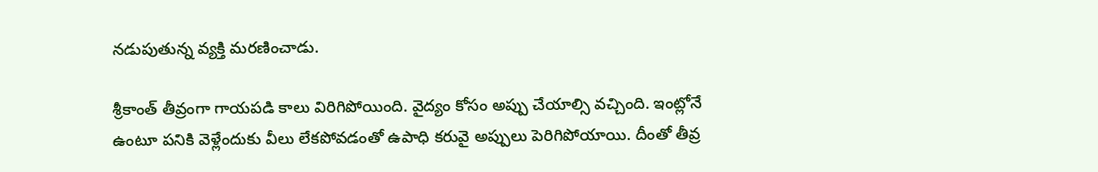నడుపుతున్న వ్యక్తి మరణించాడు.

శ్రీకాంత్ తీవ్రంగా గాయపడి కాలు విరిగిపోయింది. వైద్యం కోసం అప్పు చేయాల్సి వచ్చింది. ఇంట్లోనే ఉంటూ పనికి వెళ్లేందుకు వీలు లేకపోవడంతో ఉపాధి కరువై అప్పులు పెరిగిపోయాయి. దీంతో తీవ్ర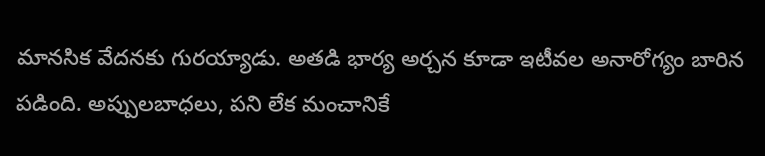మానసిక వేదనకు గురయ్యాడు. అతడి భార్య అర్చన కూడా ఇటీవల అనారోగ్యం బారిన పడింది. అప్పులబాధలు, పని లేక మంచానికే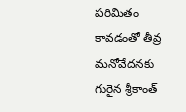పరిమితం కావడంతో తీవ్ర మనోవేదనకు గురైన శ్రీకాంత్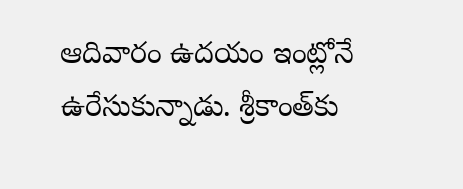ఆదివారం ఉదయం ఇంట్లోనే ఉరేసుకున్నాడు. శ్రీకాంత్‌కు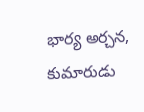భార్య అర్చన, కుమారుడు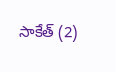సాకేత్ (2)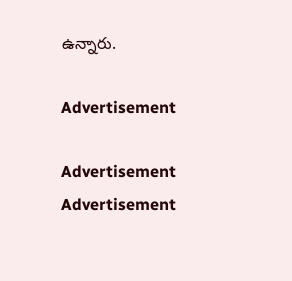ఉన్నారు.

Advertisement

Advertisement
Advertisement